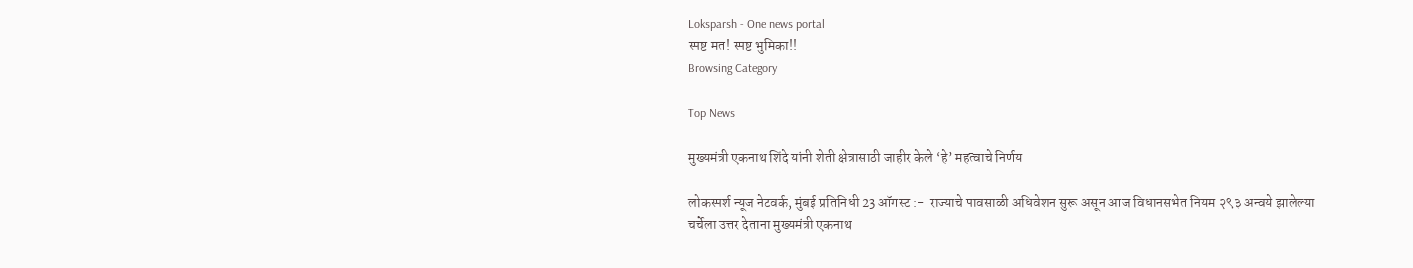Loksparsh - One news portal
स्पष्ट मत! स्पष्ट भुमिका!!
Browsing Category

Top News

मुख्यमंत्री एकनाथ शिंदे यांनी शेती क्षेत्रासाठी जाहीर केले ‘हे’ महत्वाचे निर्णय

लोकस्पर्श न्यूज नेटवर्क, मुंबई प्रतिनिधी 23 ऑगस्ट :-  राज्याचे पावसाळी अधिवेशन सुरू असून आज विधानसभेत नियम २९३ अन्वये झालेल्या चर्चेला उत्तर देताना मुख्यमंत्री एकनाथ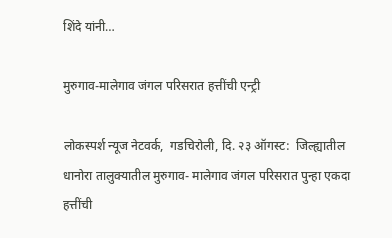शिंदे यांनी…

मुरुगाव-मालेगाव जंगल परिसरात हत्तींची एन्ट्री

लोकस्पर्श न्यूज नेटवर्क,  गडचिरोली, दि. २३ ऑगस्ट:  जिल्ह्यातील धानोरा तालुक्यातील मुरुगाव- मालेगाव जंगल परिसरात पुन्हा एकदा हत्तींची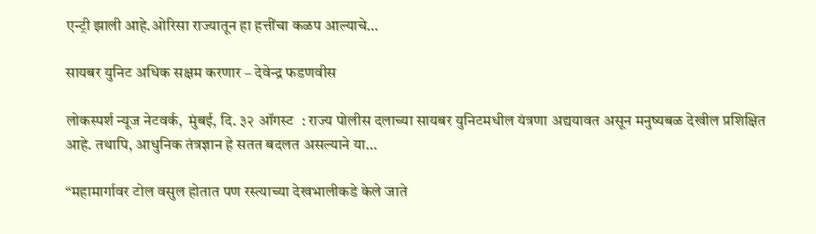एन्ट्री झाली आहे.ओरिसा राज्यातून हा हत्तींचा कळप आल्याचे…

सायबर युनिट अधिक सक्षम करणार – देवेन्द्र फडणवीस

लोकस्पर्श न्यूज नेटवर्क,  मुंबई, दि. ३२ ऑगस्ट  : राज्य पोलीस दलाच्या सायबर युनिटमधील यंत्रणा अद्ययावत असून मनुष्यबळ देखील प्रशिक्षित आहे. तथापि, आधुनिक तंत्रज्ञान हे सतत बदलत असल्याने या…

“महामार्गावर टोल वसुल होतात पण रस्त्याच्या देखभालीकडे केले जाते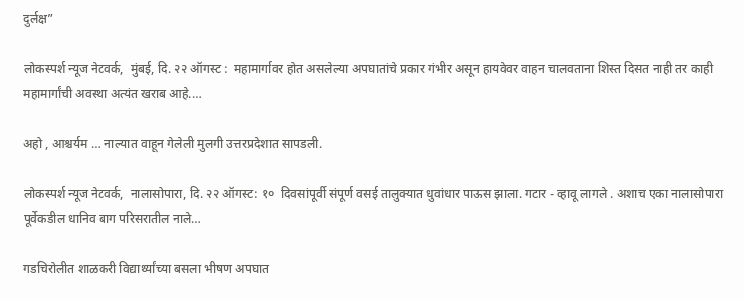दुर्लक्ष”

लोकस्पर्श न्यूज नेटवर्क,  मुंबई, दि. २२ ऑगस्ट :  महामार्गावर होत असलेल्या अपघातांचे प्रकार गंभीर असून हायवेवर वाहन चालवताना शिस्त दिसत नाही तर काही महामार्गांची अवस्था अत्यंत खराब आहे.…

अहो , आश्चर्यम … नाल्यात वाहून गेलेली मुलगी उत्तरप्रदेशात सापडली.

लोकस्पर्श न्यूज नेटवर्क,  नालासोपारा, दि. २२ ऑगस्ट: १०  दिवसांपूर्वी संपूर्ण वसई तालुक्यात धुवांधार पाऊस झाला. गटार - व्हावू लागले . अशाच एका नालासोपारा पूर्वेकडील धानिव बाग परिसरातील नाले…

गडचिरोलीत शाळकरी विद्यार्थ्यांच्या बसला भीषण अपघात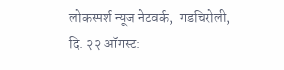लोकस्पर्श न्यूज नेटवर्क,  गडचिरोली, दि. २२ ऑगस्ट: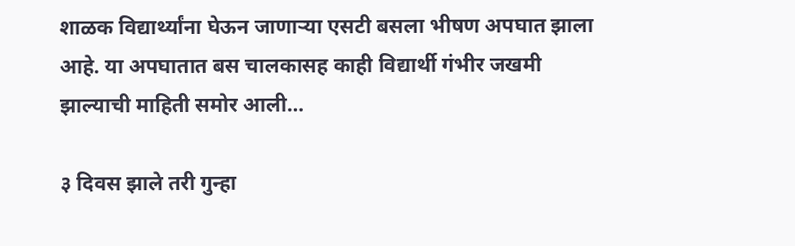शाळक विद्यार्थ्यांना घेऊन जाणाऱ्या एसटी बसला भीषण अपघात झाला आहे. या अपघातात बस चालकासह काही विद्यार्थी गंभीर जखमी झाल्याची माहिती समोर आली…

३ दिवस झाले तरी गुन्हा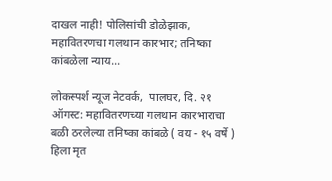दाखल नाही! पोलिसांची डोळेझाक, महावितरणचा गलथान कारभार; तनिष्का कांबळेला न्याय…

लोकस्पर्श न्यूज नेटवर्क,  पालघर, दि. २१ ऑगस्ट: महावितरणच्या गलथान कारभाराचा बळी ठरलेल्या तनिष्का कांबळे ( वय - १५ वर्षे ) हिला मृत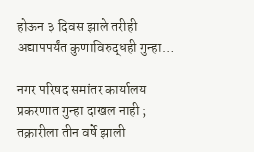होऊन ३ दिवस झाले तरीही अद्यापपर्यंत कुणाविरुद्धही गुन्हा…

नगर परिषद समांतर कार्यालय प्रकरणात गुन्हा दाखल नाही ; तक्रारीला तीन वर्षे झाली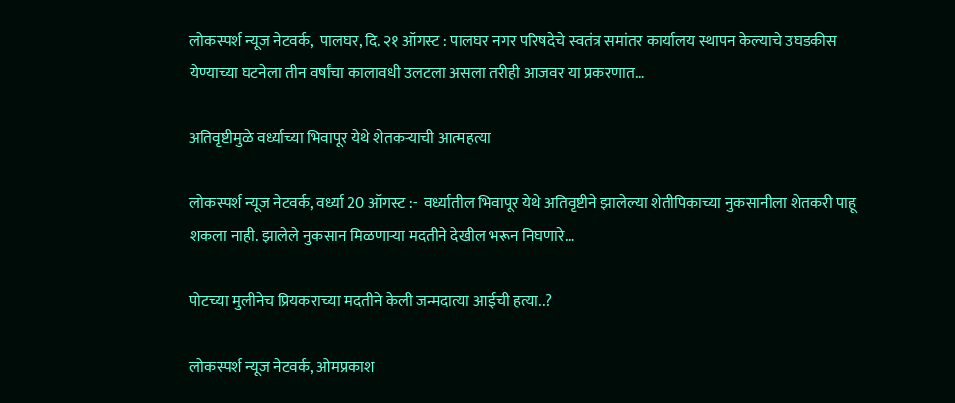लोकस्पर्श न्यूज नेटवर्क,  पालघर, दि. २१ ऑगस्ट : पालघर नगर परिषदेचे स्वतंत्र समांतर कार्यालय स्थापन केल्याचे उघडकीस येण्याच्या घटनेला तीन वर्षांचा कालावधी उलटला असला तरीही आजवर या प्रकरणात…

अतिवृष्टीमुळे वर्ध्याच्या भिवापूर येथे शेतकऱ्याची आत्महत्या

लोकस्पर्श न्यूज नेटवर्क, वर्ध्या 20 ऑगस्ट :-  वर्ध्यातील भिवापूर येथे अतिवृष्टीने झालेल्या शेतीपिकाच्या नुकसानीला शेतकरी पाहू शकला नाही. झालेले नुकसान मिळणाऱ्या मदतीने देखील भरून निघणारे…

पोटच्या मुलीनेच प्रियकराच्या मदतीने केली जन्मदात्या आईची हत्या..?

लोकस्पर्श न्यूज नेटवर्क, ओमप्रकाश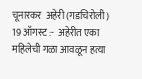चूनारकर  अहेरी (गडचिरोली) 19 ऑगस्ट :-  अहेरीत एका महिलेची गळा आवळून हत्या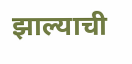झाल्याची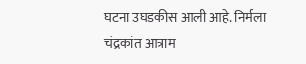घटना उघडकीस आली आहे. निर्मला चंद्रकांत आत्राम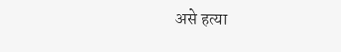असे हत्या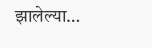झालेल्या…